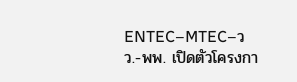ENTEC–MTEC–วว.-พพ. เปิดตัวโครงกา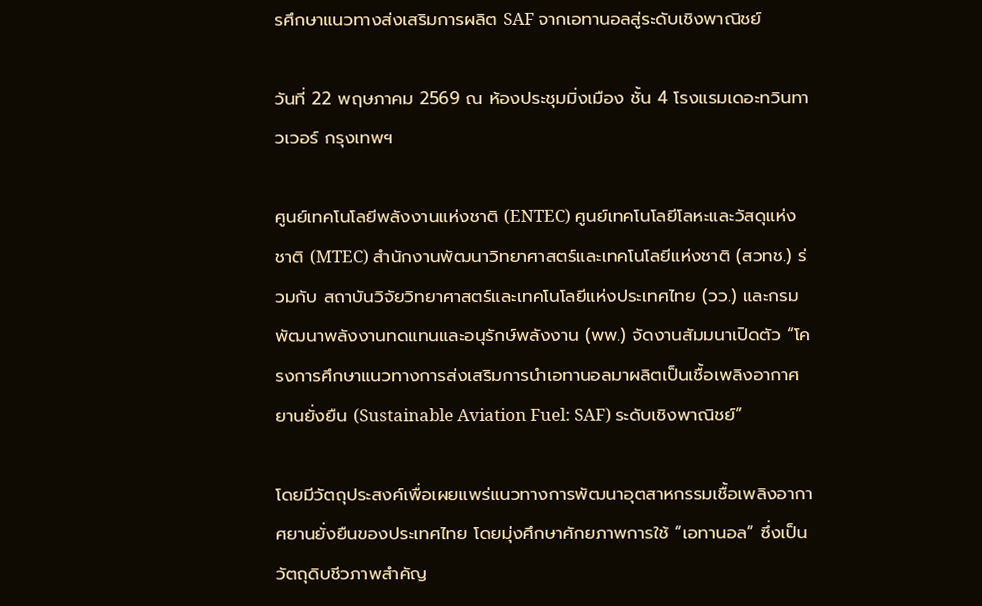รศึกษาแนวทางส่งเสริมการผลิต SAF จากเอทานอลสู่ระดับเชิงพาณิชย์

วันที่ 22 พฤษภาคม 2569 ณ ห้องประชุมมิ่งเมือง ชั้น 4 โรงแรมเดอะทวินทาวเวอร์ กรุงเทพฯ

ศูนย์เทคโนโลยีพลังงานแห่งชาติ (ENTEC) ศูนย์เทคโนโลยีโลหะและวัสดุแห่งชาติ (MTEC) สำนักงานพัฒนาวิทยาศาสตร์และเทคโนโลยีแห่งชาติ (สวทช.) ร่วมกับ สถาบันวิจัยวิทยาศาสตร์และเทคโนโลยีแห่งประเทศไทย (วว.) และกรมพัฒนาพลังงานทดแทนและอนุรักษ์พลังงาน (พพ.) จัดงานสัมมนาเปิดตัว “โครงการศึกษาแนวทางการส่งเสริมการนำเอทานอลมาผลิตเป็นเชื้อเพลิงอากาศยานยั่งยืน (Sustainable Aviation Fuel: SAF) ระดับเชิงพาณิชย์”

โดยมีวัตถุประสงค์เพื่อเผยแพร่แนวทางการพัฒนาอุตสาหกรรมเชื้อเพลิงอากาศยานยั่งยืนของประเทศไทย โดยมุ่งศึกษาศักยภาพการใช้ “เอทานอล” ซึ่งเป็นวัตถุดิบชีวภาพสำคัญ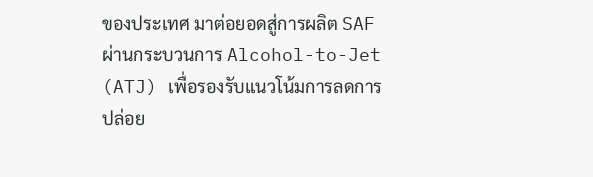ของประเทศ มาต่อยอดสู่การผลิต SAF ผ่านกระบวนการ Alcohol-to-Jet (ATJ) เพื่อรองรับแนวโน้มการลดการปล่อย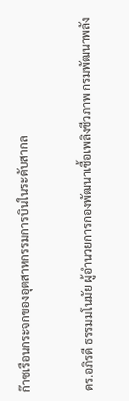ก๊าซเรือนกระจกของอุตสาหกรรมการบินในระดับสากล

ดร.อภิรดี ธรรมมโนมัย ผู้อำนวยการกองพัฒนาเชื้อเพลิงชีวภาพ กรมพัฒนาพลัง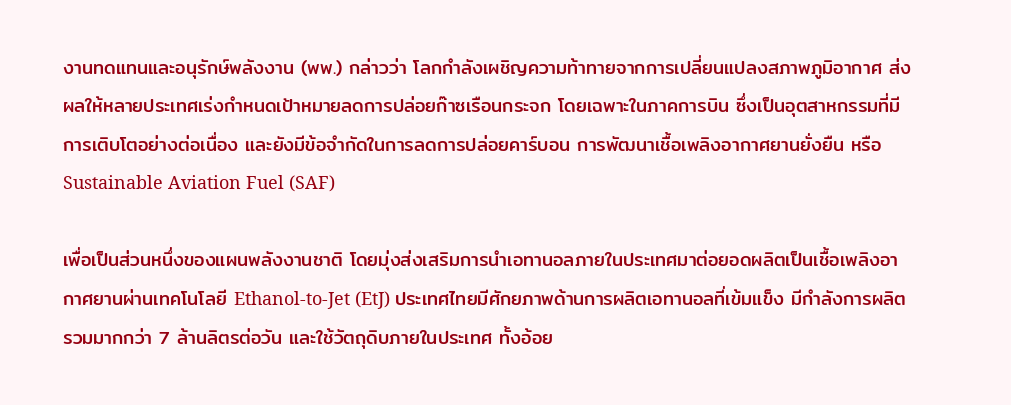งานทดแทนและอนุรักษ์พลังงาน (พพ.) กล่าวว่า โลกกำลังเผชิญความท้าทายจากการเปลี่ยนแปลงสภาพภูมิอากาศ ส่งผลให้หลายประเทศเร่งกำหนดเป้าหมายลดการปล่อยก๊าซเรือนกระจก โดยเฉพาะในภาคการบิน ซึ่งเป็นอุตสาหกรรมที่มีการเติบโตอย่างต่อเนื่อง และยังมีข้อจำกัดในการลดการปล่อยคาร์บอน การพัฒนาเชื้อเพลิงอากาศยานยั่งยืน หรือ Sustainable Aviation Fuel (SAF)

เพื่อเป็นส่วนหนึ่งของแผนพลังงานชาติ โดยมุ่งส่งเสริมการนำเอทานอลภายในประเทศมาต่อยอดผลิตเป็นเชื้อเพลิงอากาศยานผ่านเทคโนโลยี Ethanol-to-Jet (EtJ) ประเทศไทยมีศักยภาพด้านการผลิตเอทานอลที่เข้มแข็ง มีกำลังการผลิตรวมมากกว่า 7 ล้านลิตรต่อวัน และใช้วัตถุดิบภายในประเทศ ทั้งอ้อย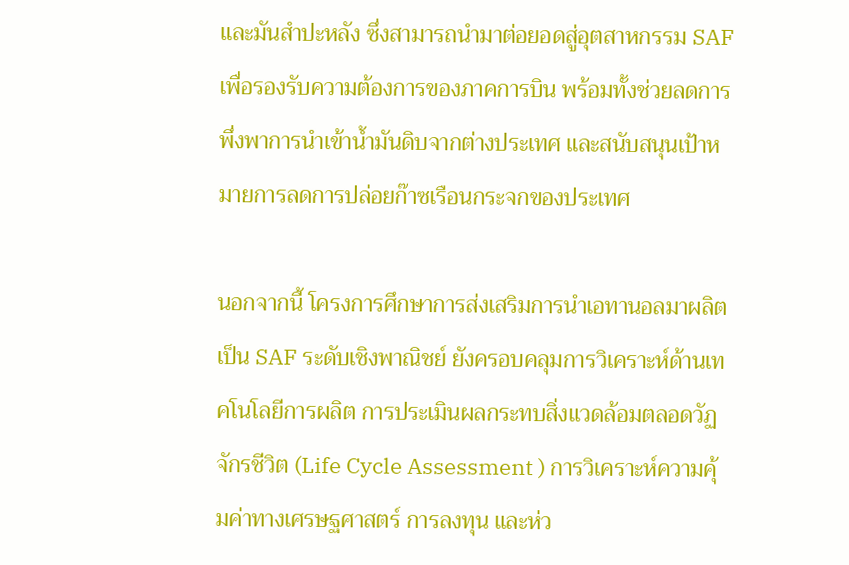และมันสำปะหลัง ซึ่งสามารถนำมาต่อยอดสู่อุตสาหกรรม SAF เพื่อรองรับความต้องการของภาคการบิน พร้อมทั้งช่วยลดการพึ่งพาการนำเข้าน้ำมันดิบจากต่างประเทศ และสนับสนุนเป้าหมายการลดการปล่อยก๊าซเรือนกระจกของประเทศ

นอกจากนี้ โครงการศึกษาการส่งเสริมการนำเอทานอลมาผลิตเป็น SAF ระดับเชิงพาณิชย์ ยังครอบคลุมการวิเคราะห์ด้านเทคโนโลยีการผลิต การประเมินผลกระทบสิ่งแวดล้อมตลอดวัฏจักรชีวิต (Life Cycle Assessment ) การวิเคราะห์ความคุ้มค่าทางเศรษฐศาสตร์ การลงทุน และห่ว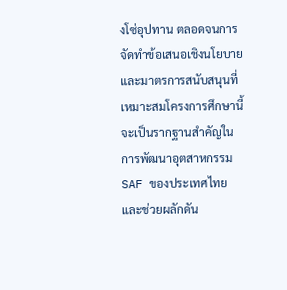งโซ่อุปทาน ตลอดจนการจัดทำข้อเสนอเชิงนโยบายและมาตรการสนับสนุนที่เหมาะสมโครงการศึกษานี้จะเป็นรากฐานสำคัญในการพัฒนาอุตสาหกรรม SAF ของประเทศไทย และช่วยผลักดัน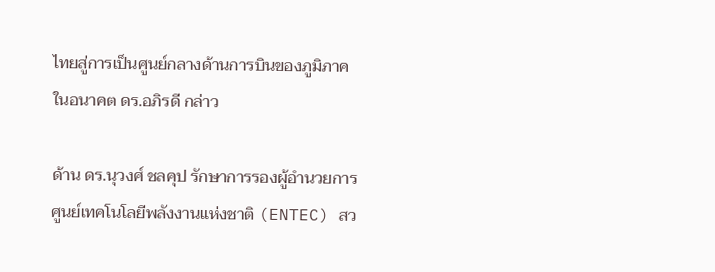ไทยสู่การเป็นศูนย์กลางด้านการบินของภูมิภาคในอนาคต ดร.อภิรดี กล่าว

ด้าน ดร.นุวงศ์ ชลคุป รักษาการรองผู้อำนวยการศูนย์เทคโนโลยีพลังงานแห่งชาติ (ENTEC) สว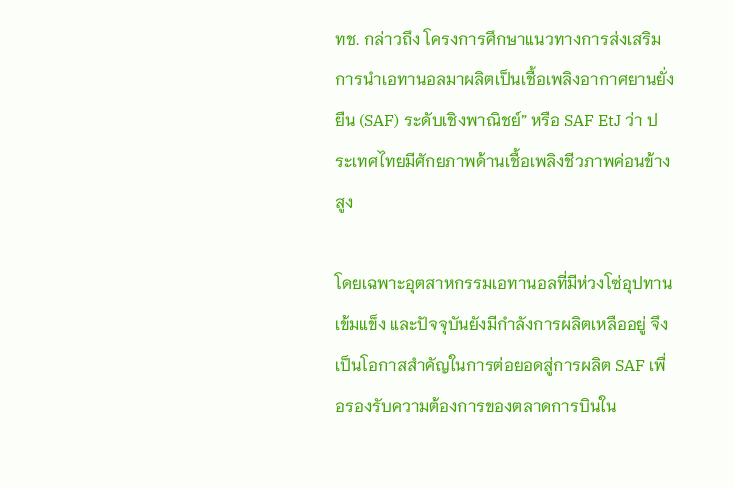ทช. กล่าวถึง โครงการศึกษาแนวทางการส่งเสริมการนำเอทานอลมาผลิตเป็นเชื้อเพลิงอากาศยานยั่งยืน (SAF) ระดับเชิงพาณิชย์” หรือ SAF EtJ ว่า ประเทศไทยมีศักยภาพด้านเชื้อเพลิงชีวภาพค่อนข้างสูง

โดยเฉพาะอุตสาหกรรมเอทานอลที่มีห่วงโซ่อุปทานเข้มแข็ง และปัจจุบันยังมีกำลังการผลิตเหลืออยู่ จึงเป็นโอกาสสำคัญในการต่อยอดสู่การผลิต SAF เพื่อรองรับความต้องการของตลาดการบินใน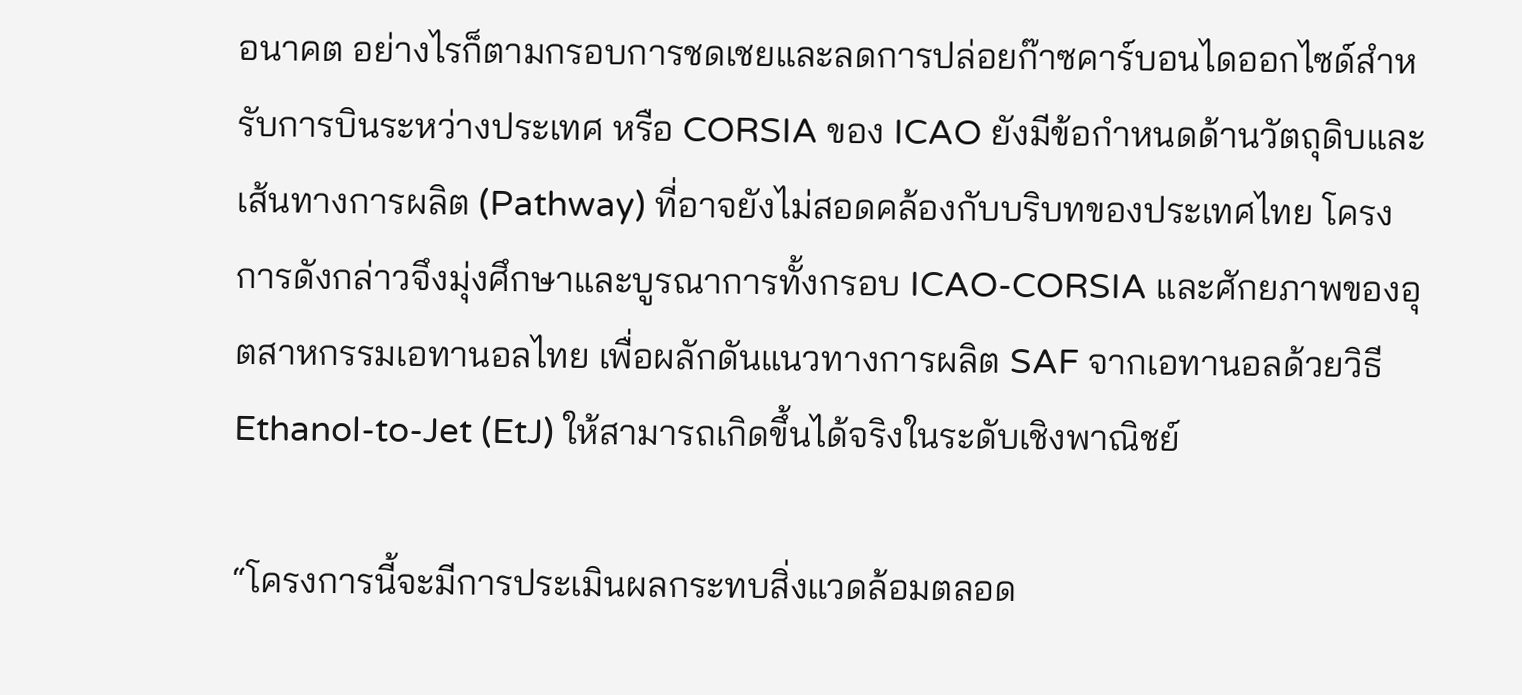อนาคต อย่างไรก็ตามกรอบการชดเชยและลดการปล่อยก๊าซคาร์บอนไดออกไซด์สำหรับการบินระหว่างประเทศ หรือ CORSIA ของ ICAO ยังมีข้อกำหนดด้านวัตถุดิบและเส้นทางการผลิต (Pathway) ที่อาจยังไม่สอดคล้องกับบริบทของประเทศไทย โครงการดังกล่าวจึงมุ่งศึกษาและบูรณาการทั้งกรอบ ICAO-CORSIA และศักยภาพของอุตสาหกรรมเอทานอลไทย เพื่อผลักดันแนวทางการผลิต SAF จากเอทานอลด้วยวิธี Ethanol-to-Jet (EtJ) ให้สามารถเกิดขึ้นได้จริงในระดับเชิงพาณิชย์

“โครงการนี้จะมีการประเมินผลกระทบสิ่งแวดล้อมตลอด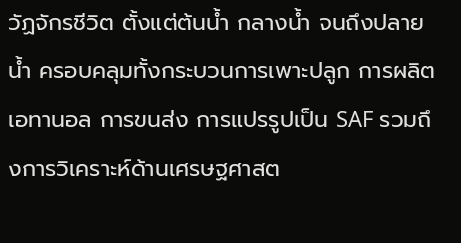วัฏจักรชีวิต ตั้งแต่ต้นน้ำ กลางน้ำ จนถึงปลายน้ำ ครอบคลุมทั้งกระบวนการเพาะปลูก การผลิตเอทานอล การขนส่ง การแปรรูปเป็น SAF รวมถึงการวิเคราะห์ด้านเศรษฐศาสต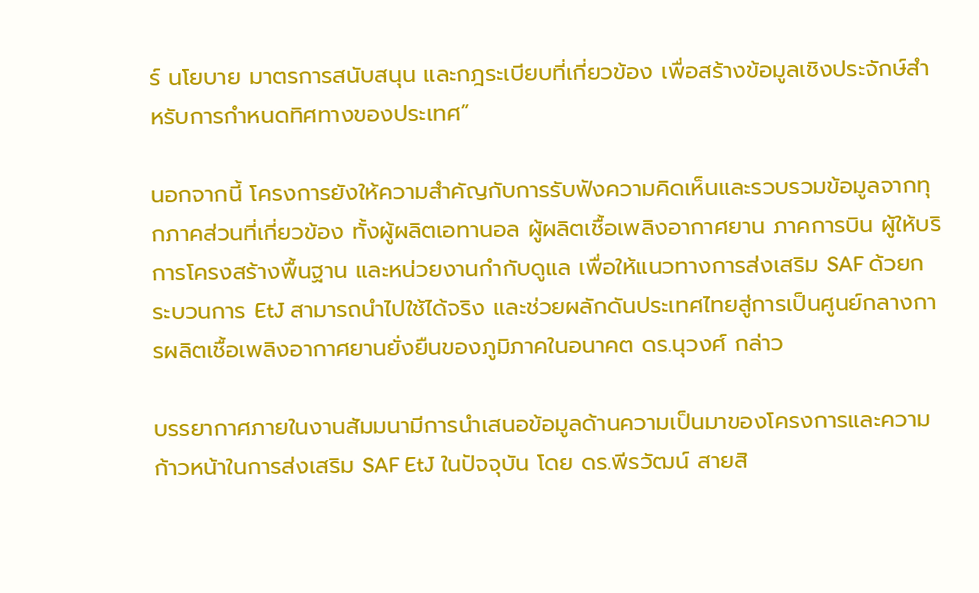ร์ นโยบาย มาตรการสนับสนุน และกฎระเบียบที่เกี่ยวข้อง เพื่อสร้างข้อมูลเชิงประจักษ์สำหรับการกำหนดทิศทางของประเทศ”

นอกจากนี้ โครงการยังให้ความสำคัญกับการรับฟังความคิดเห็นและรวบรวมข้อมูลจากทุกภาคส่วนที่เกี่ยวข้อง ทั้งผู้ผลิตเอทานอล ผู้ผลิตเชื้อเพลิงอากาศยาน ภาคการบิน ผู้ให้บริการโครงสร้างพื้นฐาน และหน่วยงานกำกับดูแล เพื่อให้แนวทางการส่งเสริม SAF ด้วยกระบวนการ EtJ สามารถนำไปใช้ได้จริง และช่วยผลักดันประเทศไทยสู่การเป็นศูนย์กลางการผลิตเชื้อเพลิงอากาศยานยั่งยืนของภูมิภาคในอนาคต ดร.นุวงศ์ กล่าว

บรรยากาศภายในงานสัมมนามีการนำเสนอข้อมูลด้านความเป็นมาของโครงการและความก้าวหน้าในการส่งเสริม SAF EtJ ในปัจจุบัน โดย ดร.พีรวัฒน์ สายสิ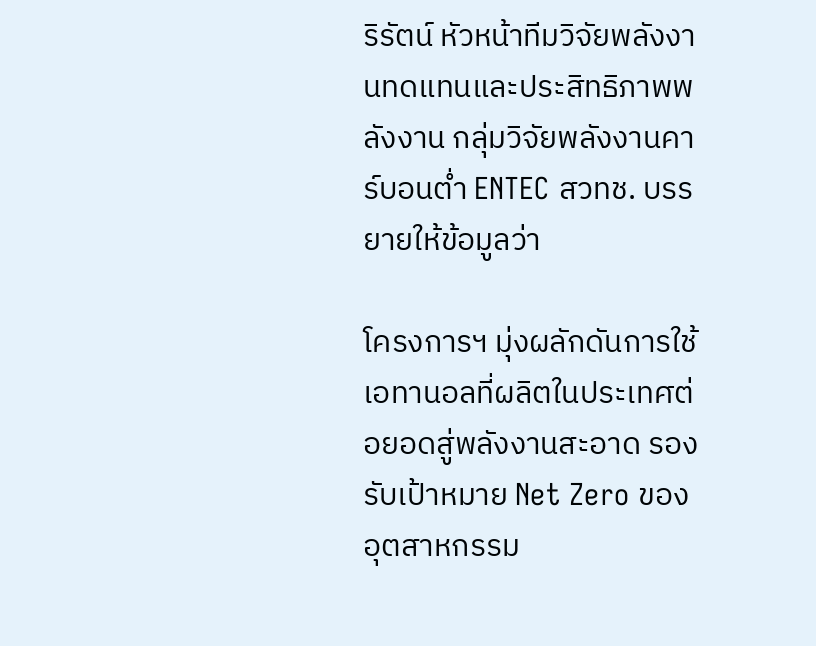ริรัตน์ หัวหน้าทีมวิจัยพลังงานทดแทนและประสิทธิภาพพลังงาน กลุ่มวิจัยพลังงานคาร์บอนต่ำ ENTEC สวทช. บรรยายให้ข้อมูลว่า

โครงการฯ มุ่งผลักดันการใช้เอทานอลที่ผลิตในประเทศต่อยอดสู่พลังงานสะอาด รองรับเป้าหมาย Net Zero ของอุตสาหกรรม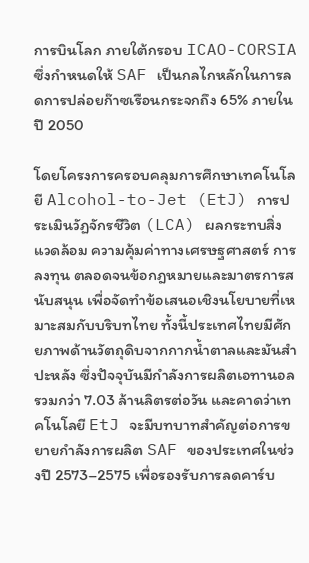การบินโลก ภายใต้กรอบ ICAO-CORSIA ซึ่งกำหนดให้ SAF เป็นกลไกหลักในการลดการปล่อยก๊าซเรือนกระจกถึง 65% ภายในปี 2050

โดยโครงการครอบคลุมการศึกษาเทคโนโลยี Alcohol-to-Jet (EtJ) การประเมินวัฏจักรชีวิต (LCA) ผลกระทบสิ่งแวดล้อม ความคุ้มค่าทางเศรษฐศาสตร์ การลงทุน ตลอดจนข้อกฎหมายและมาตรการสนับสนุน เพื่อจัดทำข้อเสนอเชิงนโยบายที่เหมาะสมกับบริบทไทย ทั้งนี้ประเทศไทยมีศักยภาพด้านวัตถุดิบจากกากน้ำตาลและมันสำปะหลัง ซึ่งปัจจุบันมีกำลังการผลิตเอทานอลรวมกว่า 7.03 ล้านลิตรต่อวัน และคาดว่าเทคโนโลยี EtJ จะมีบทบาทสำคัญต่อการขยายกำลังการผลิต SAF ของประเทศในช่วงปี 2573–2575 เพื่อรองรับการลดคาร์บ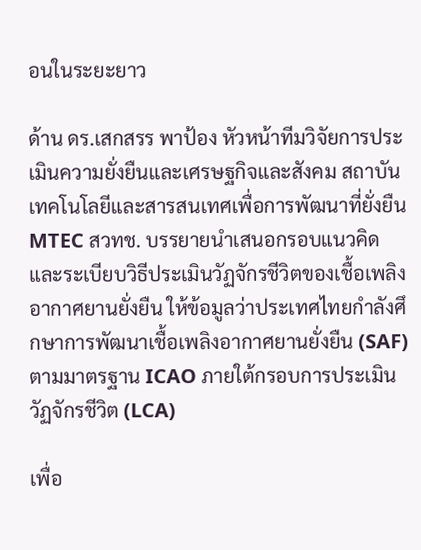อนในระยะยาว

ด้าน ดร.เสกสรร พาป้อง หัวหน้าทีมวิจัยการประเมินความยั่งยืนและเศรษฐกิจและสังคม สถาบันเทคโนโลยีและสารสนเทศเพื่อการพัฒนาที่ยั่งยืน MTEC สวทช. บรรยายนำเสนอกรอบแนวคิดและระเบียบวิธีประเมินวัฏจักรชีวิตของเชื้อเพลิงอากาศยานยั่งยืน ให้ข้อมูลว่าประเทศไทยกำลังศึกษาการพัฒนาเชื้อเพลิงอากาศยานยั่งยืน (SAF) ตามมาตรฐาน ICAO ภายใต้กรอบการประเมินวัฏจักรชีวิต (LCA)

เพื่อ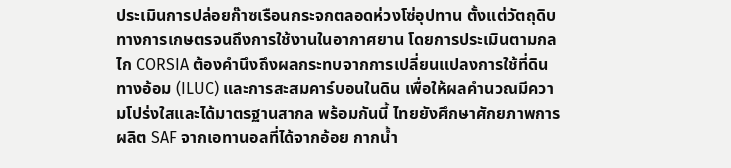ประเมินการปล่อยก๊าซเรือนกระจกตลอดห่วงโซ่อุปทาน ตั้งแต่วัตถุดิบทางการเกษตรจนถึงการใช้งานในอากาศยาน โดยการประเมินตามกลไก CORSIA ต้องคำนึงถึงผลกระทบจากการเปลี่ยนแปลงการใช้ที่ดินทางอ้อม (ILUC) และการสะสมคาร์บอนในดิน เพื่อให้ผลคำนวณมีความโปร่งใสและได้มาตรฐานสากล พร้อมกันนี้ ไทยยังศึกษาศักยภาพการผลิต SAF จากเอทานอลที่ได้จากอ้อย กากน้ำ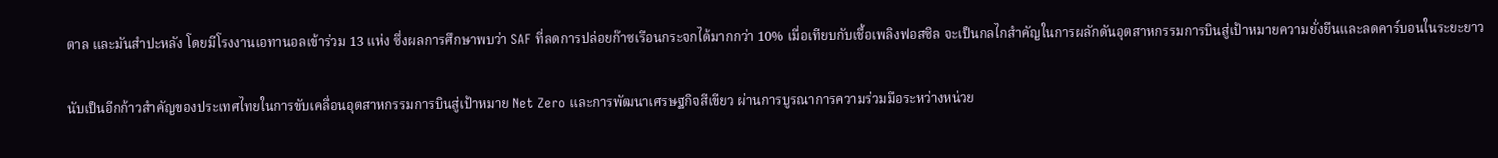ตาล และมันสำปะหลัง โดยมีโรงงานเอทานอลเข้าร่วม 13 แห่ง ซึ่งผลการศึกษาพบว่า SAF ที่ลดการปล่อยก๊าซเรือนกระจกได้มากกว่า 10% เมื่อเทียบกับเชื้อเพลิงฟอสซิล จะเป็นกลไกสำคัญในการผลักดันอุตสาหกรรมการบินสู่เป้าหมายความยั่งยืนและลดคาร์บอนในระยะยาว

นับเป็นอีกก้าวสำคัญของประเทศไทยในการขับเคลื่อนอุตสาหกรรมการบินสู่เป้าหมาย Net Zero และการพัฒนาเศรษฐกิจสีเขียว ผ่านการบูรณาการความร่วมมือระหว่างหน่วย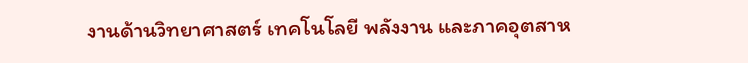งานด้านวิทยาศาสตร์ เทคโนโลยี พลังงาน และภาคอุตสาห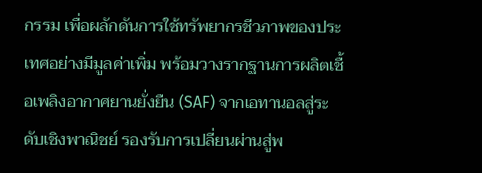กรรม เพื่อผลักดันการใช้ทรัพยากรชีวภาพของประเทศอย่างมีมูลค่าเพิ่ม พร้อมวางรากฐานการผลิตเชื้อเพลิงอากาศยานยั่งยืน (SAF) จากเอทานอลสู่ระดับเชิงพาณิชย์ รองรับการเปลี่ยนผ่านสู่พ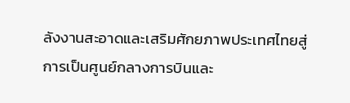ลังงานสะอาดและเสริมศักยภาพประเทศไทยสู่การเป็นศูนย์กลางการบินและ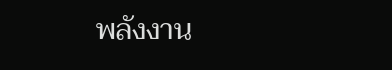พลังงาน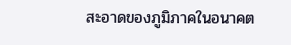สะอาดของภูมิภาคในอนาคต